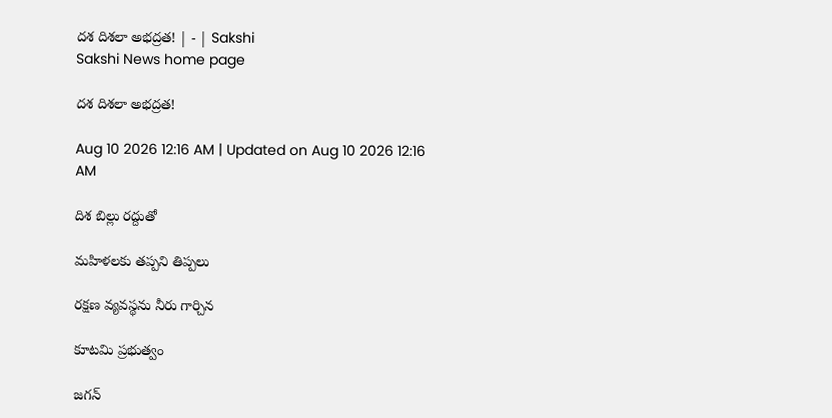దశ దిశలా అభద్రత! | - | Sakshi
Sakshi News home page

దశ దిశలా అభద్రత!

Aug 10 2026 12:16 AM | Updated on Aug 10 2026 12:16 AM

దిశ బిల్లు రద్దుతో

మహిళలకు తప్పని తిప్పలు

రక్షణ వ్యవస్థను నీరు గార్చిన

కూటమి ప్రభుత్వం

జగన్‌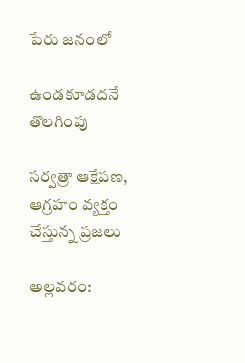పేరు జనంలో

ఉండకూడదనే తొలగింపు

సర్వత్రా ఆక్షేపణ, ఆగ్రహం వ్యక్తం చేస్తున్న ప్రజలు

అల్లవరం: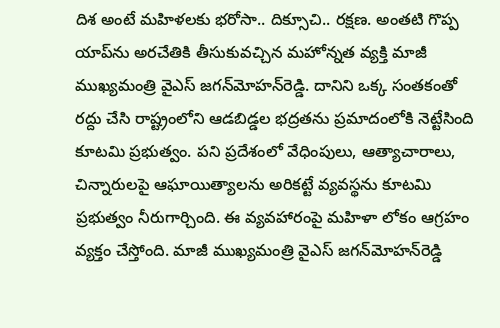దిశ అంటే మహిళలకు భరోసా.. దిక్సూచి.. రక్షణ. అంతటి గొప్ప యాప్‌ను అరచేతికి తీసుకువచ్చిన మహోన్నత వ్యక్తి మాజీ ముఖ్యమంత్రి వైఎస్‌ జగన్‌మోహన్‌రెడ్డి. దానిని ఒక్క సంతకంతో రద్దు చేసి రాష్ట్రంలోని ఆడబిడ్డల భద్రతను ప్రమాదంలోకి నెట్టేసింది కూటమి ప్రభుత్వం. పని ప్రదేశంలో వేధింపులు, ఆత్యాచారాలు, చిన్నారులపై ఆఘాయిత్యాలను అరికట్టే వ్యవస్థను కూటమి ప్రభుత్వం నీరుగార్చింది. ఈ వ్యవహారంపై మహిళా లోకం ఆగ్రహం వ్యక్తం చేస్తోంది. మాజీ ముఖ్యమంత్రి వైఎస్‌ జగన్‌మోహన్‌రెడ్డి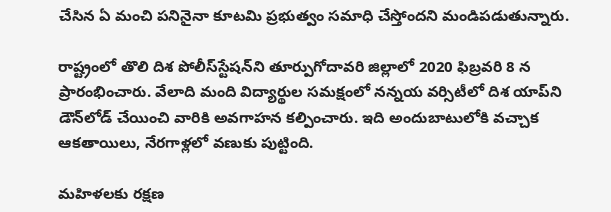చేసిన ఏ మంచి పనినైనా కూటమి ప్రభుత్వం సమాధి చేస్తోందని మండిపడుతున్నారు.

రాష్ట్రంలో తొలి దిశ పోలీస్‌స్టేషన్‌ని తూర్పుగోదావరి జిల్లాలో 2020 ఫిబ్రవరి 8 న ప్రారంభించారు. వేలాది మంది విద్యార్థుల సమక్షంలో నన్నయ వర్సిటీలో దిశ యాప్‌ని డౌన్‌లోడ్‌ చేయించి వారికి అవగాహన కల్పించారు. ఇది అందుబాటులోకి వచ్చాక ఆకతాయిలు, నేరగాళ్లలో వణుకు పుట్టింది.

మహిళలకు రక్షణ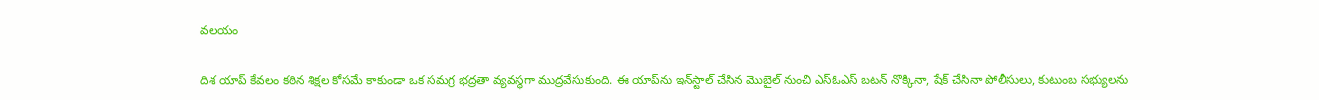వలయం

దిశ యాప్‌ కేవలం కఠిన శిక్షల కోసమే కాకుండా ఒక సమగ్ర భద్రతా వ్యవస్థగా ముద్రవేసుకుంది. ఈ యాప్‌ను ఇన్‌స్టాల్‌ చేసిన మొబైల్‌ నుంచి ఎస్‌ఓఎస్‌ బటన్‌ నొక్కినా, షేక్‌ చేసినా పోలీసులు, కుటుంబ సభ్యులను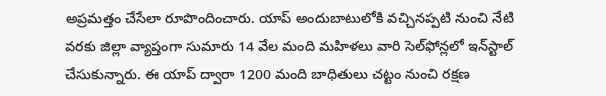అప్రమత్తం చేసేలా రూపొందించారు. యాప్‌ అందుబాటులోకి వచ్చినప్పటి నుంచి నేటి వరకు జిల్లా వ్యాప్తంగా సుమారు 14 వేల మంది మహిళలు వారి సెల్‌ఫోన్లలో ఇన్‌స్టాల్‌ చేసుకున్నారు. ఈ యాప్‌ ద్వారా 1200 మంది బాధితులు చట్టం నుంచి రక్షణ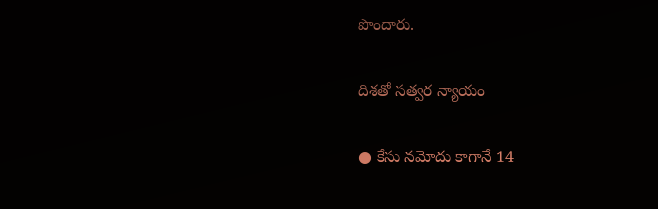పొందారు.

దిశతో సత్వర న్యాయం

● కేసు నమోదు కాగానే 14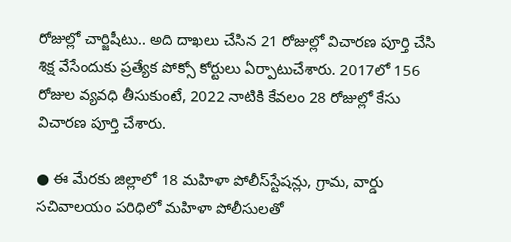రోజుల్లో చార్జిషీటు.. అది దాఖలు చేసిన 21 రోజుల్లో విచారణ పూర్తి చేసి శిక్ష వేసేందుకు ప్రత్యేక పోక్సో కోర్టులు ఏర్పాటుచేశారు. 2017లో 156 రోజుల వ్యవధి తీసుకుంటే, 2022 నాటికి కేవలం 28 రోజుల్లో కేసు విచారణ పూర్తి చేశారు.

● ఈ మేరకు జిల్లాలో 18 మహిళా పోలీస్‌స్టేషన్లు, గ్రామ, వార్డు సచివాలయం పరిధిలో మహిళా పోలీసులతో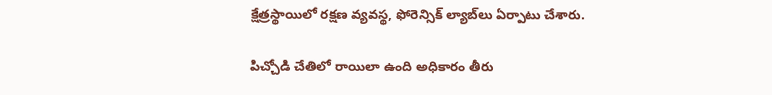క్షేత్రస్థాయిలో రక్షణ వ్యవస్థ, ఫోరెన్సిక్‌ ల్యాబ్‌లు ఏర్పాటు చేశారు.

పిచ్చోడి చేతిలో రాయిలా ఉంది అధికారం తీరు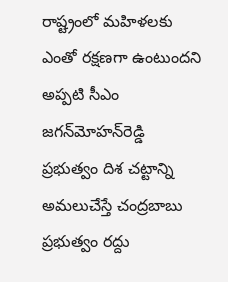రాష్ట్రంలో మహిళలకు ఎంతో రక్షణగా ఉంటుందని అప్పటి సీఎం జగన్‌మోహన్‌రెడ్డి ప్రభుత్వం దిశ చట్టాన్ని అమలుచేస్తే చంద్రబాబు ప్రభుత్వం రద్దు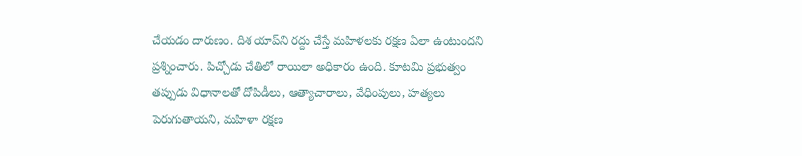చేయడం దారుణం. దిశ యాప్‌ని రద్దు చేస్తే మహిళలకు రక్షణ ఏలా ఉంటుందని ప్రశ్నించారు. పిచ్చోడు చేతిలో రాయిలా అధికారం ఉంది. కూటమి ప్రభుత్వం తప్పుడు విధానాలతో దోపిడీలు, ఆత్యాచారాలు, వేధింపులు, హత్యలు పెరుగుతాయని, మహిళా రక్షణ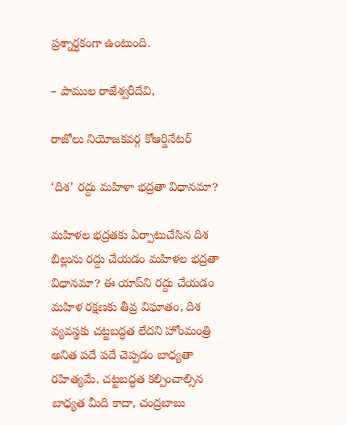ప్రశ్నార్ధకంగా ఉంటుంది.

– పాముల రాజేశ్వరీదేవి,

రాజోలు నియోజకవర్గ కోఆర్డినేటర్‌

‘దిశ’ రద్దు మహిళా భద్రతా విధానమా?

మహిళల భద్రతకు ఏర్పాటుచేసిన దిశ బిల్లును రద్దు చేయడం మహిళల భద్రతా విధానమా? ఈ యాప్‌ని రద్దు చేయడం మహిళ రక్షణకు తీవ్ర విఘాతం, దిశ వ్యవస్థకు చట్టబద్ధత లేదని హోంమంత్రి అనిత పదే పదే చెప్పడం బాధ్యతా రహిత్యమే. చట్టబద్ధత కల్పించాల్సిన బాధ్యత మీది కాదా, చంద్రబాబు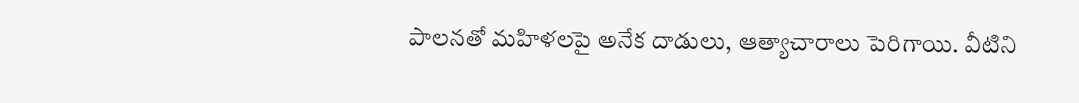పాలనతో మహిళలపై అనేక దాడులు, ఆత్యాచారాలు పెరిగాయి. వీటిని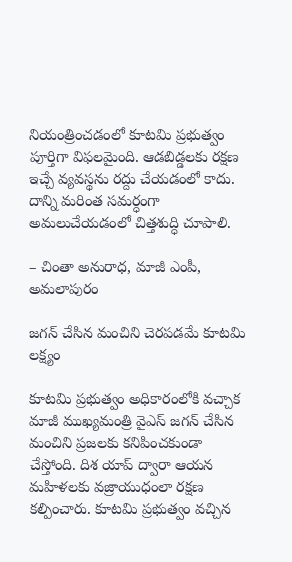నియంత్రించడంలో కూటమి ప్రభుత్వం పూర్తిగా విఫలమైంది. ఆడబిడ్డలకు రక్షణ ఇచ్చే వ్యవస్థను రద్దు చేయడంలో కాదు. దాన్ని మరింత సమర్ధంగా అమలుచేయడంలో చిత్తశుద్ధి చూపాలి.

– చింతా అనురాధ, మాజీ ఎంపీ, అమలాపురం

జగన్‌ చేసిన మంచిని చెరపడమే కూటమి లక్ష్యం

కూటమి ప్రభుత్వం అధికారంలోకి వచ్చాక మాజీ ముఖ్యమంత్రి వైఎస్‌ జగన్‌ చేసిన మంచిని ప్రజలకు కనిపించకుండా చేస్తోంది. దిశ యాప్‌ ద్వారా ఆయన మహిళలకు వజ్రాయుధంలా రక్షణ కల్పించారు. కూటమి ప్రభుత్వం వచ్చిన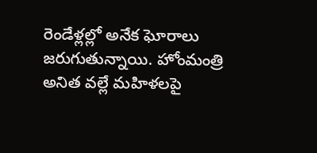రెండేళ్లల్లో అనేక ఘోరాలు జరుగుతున్నాయి. హోంమంత్రి అనిత వల్లే మహిళలపై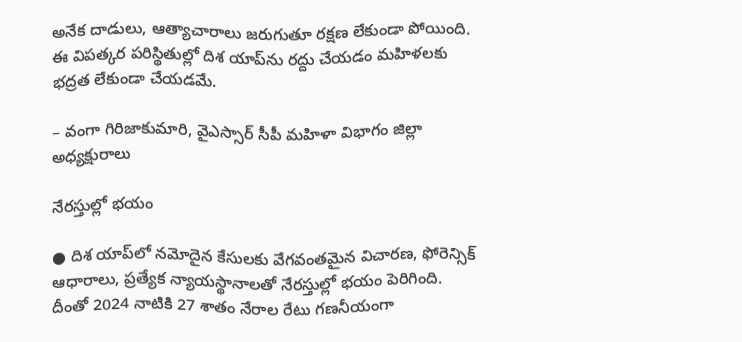అనేక దాడులు, ఆత్యాచారాలు జరుగుతూ రక్షణ లేకుండా పోయింది. ఈ విపత్కర పరిస్థితుల్లో దిశ యాప్‌ను రద్దు చేయడం మహిళలకు భద్రత లేకుండా చేయడమే.

– వంగా గిరిజాకుమారి, వైఎస్సార్‌ సీపీ మహిళా విభాగం జిల్లా అధ్యక్షురాలు

నేరస్తుల్లో భయం

● దిశ యాప్‌లో నమోదైన కేసులకు వేగవంతమైన విచారణ, ఫోరెన్సిక్‌ ఆధారాలు, ప్రత్యేక న్యాయస్థానాలతో నేరస్తుల్లో భయం పెరిగింది. దీంతో 2024 నాటికి 27 శాతం నేరాల రేటు గణనీయంగా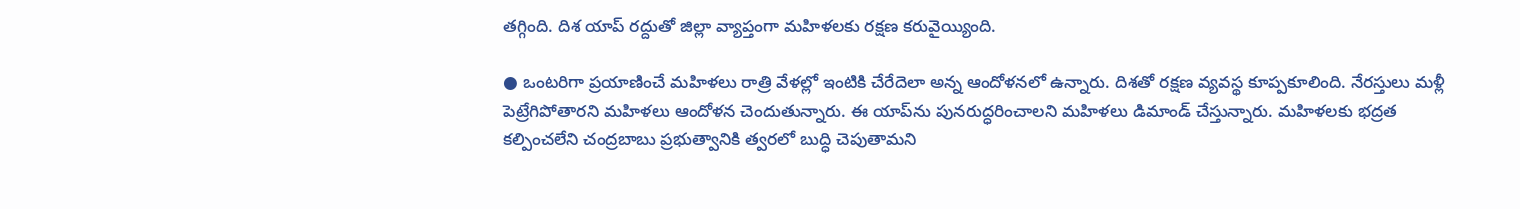తగ్గింది. దిశ యాప్‌ రద్దుతో జిల్లా వ్యాప్తంగా మహిళలకు రక్షణ కరువైయ్యింది.

● ఒంటరిగా ప్రయాణించే మహిళలు రాత్రి వేళల్లో ఇంటికి చేరేదెలా అన్న ఆందోళనలో ఉన్నారు. దిశతో రక్షణ వ్యవస్థ కూప్పకూలింది. నేరస్తులు మళ్లీ పెట్రేగిపోతారని మహిళలు ఆందోళన చెందుతున్నారు. ఈ యాప్‌ను పునరుద్ధరించాలని మహిళలు డిమాండ్‌ చేస్తున్నారు. మహిళలకు భద్రత కల్పించలేని చంద్రబాబు ప్రభుత్వానికి త్వరలో బుద్ధి చెపుతామని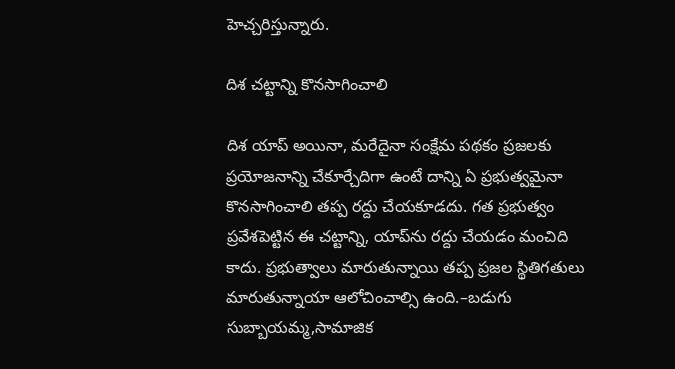హెచ్చరిస్తున్నారు.

దిశ చట్టాన్ని కొనసాగించాలి

దిశ యాప్‌ అయినా, మరేదైనా సంక్షేమ పథకం ప్రజలకు ప్రయోజనాన్ని చేకూర్చేదిగా ఉంటే దాన్ని ఏ ప్రభుత్వమైనా కొనసాగించాలి తప్ప రద్దు చేయకూడదు. గత ప్రభుత్వం ప్రవేశపెట్టిన ఈ చట్టాన్ని, యాప్‌ను రద్దు చేయడం మంచిది కాదు. ప్రభుత్వాలు మారుతున్నాయి తప్ప ప్రజల స్థితిగతులు మారుతున్నాయా ఆలోచించాల్సి ఉంది.–బడుగు సుబ్బాయమ్మ,సామాజిక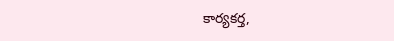కార్యకర్త,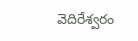వెదిరేశ్వరం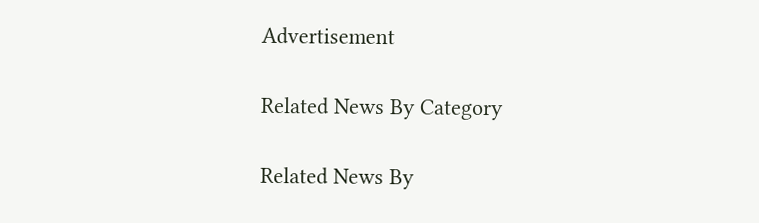Advertisement

Related News By Category

Related News By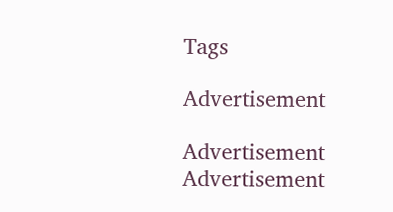Tags

Advertisement

Advertisement
Advertisement